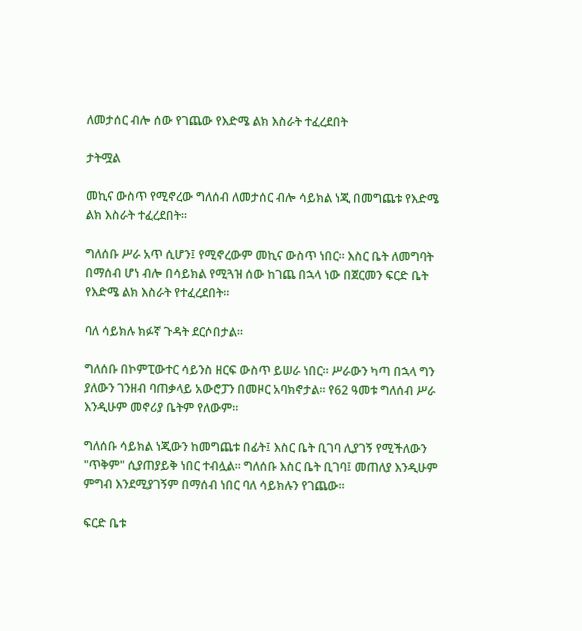ለመታሰር ብሎ ሰው የገጨው የእድሜ ልክ እስራት ተፈረደበት

ታትሟል

መኪና ውስጥ የሚኖረው ግለሰብ ለመታሰር ብሎ ሳይክል ነጂ በመግጨቱ የእድሜ ልክ እስራት ተፈረደበት።

ግለሰቡ ሥራ አጥ ሲሆን፤ የሚኖረውም መኪና ውስጥ ነበር። እስር ቤት ለመግባት በማሰብ ሆነ ብሎ በሳይክል የሚጓዝ ሰው ከገጨ በኋላ ነው በጀርመን ፍርድ ቤት የእድሜ ልክ እስራት የተፈረደበት።

ባለ ሳይክሉ ክፉኛ ጉዳት ደርሶበታል።

ግለሰቡ በኮምፒውተር ሳይንስ ዘርፍ ውስጥ ይሠራ ነበር። ሥራውን ካጣ በኋላ ግን ያለውን ገንዘብ ባጠቃላይ አውሮፓን በመዞር አባክኖታል። የ62 ዓመቱ ግለሰብ ሥራ እንዲሁም መኖሪያ ቤትም የለውም።

ግለሰቡ ሳይክል ነጂውን ከመግጨቱ በፊት፤ እስር ቤት ቢገባ ሊያገኝ የሚችለውን "ጥቅም" ሲያጠያይቅ ነበር ተብሏል። ግለሰቡ እስር ቤት ቢገባ፤ መጠለያ እንዲሁም ምግብ እንደሚያገኝም በማሰብ ነበር ባለ ሳይክሉን የገጨው።

ፍርድ ቤቱ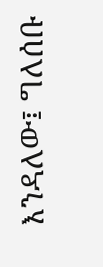እንዳለው፤ ግለሰቡ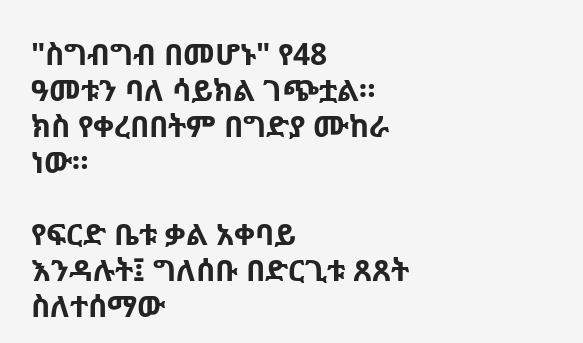"ስግብግብ በመሆኑ" የ48 ዓመቱን ባለ ሳይክል ገጭቷል። ክስ የቀረበበትም በግድያ ሙከራ ነው።

የፍርድ ቤቱ ቃል አቀባይ እንዳሉት፤ ግለሰቡ በድርጊቱ ጸጸት ስለተሰማው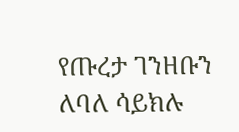የጡረታ ገንዘቡን ለባለ ሳይክሉ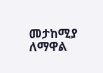መታከሚያ ለማዋል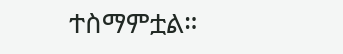ተስማምቷል።